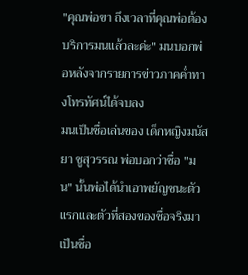"คุณพ่อขา ถึงเวลาที่คุณพ่อต้องบริการมนแล้วละค่ะ" มนบอกพ่อหลังจากรายการข่าวภาคค่ำทางโทรทัศน์ได้จบลง
มนเป็นชื่อเล่นของ เด็กหญิงมนัสยา ชูสุวรรณ พ่อบอกว่าชื่อ "มน" นั้นพ่อได้นำเอาพยัญชนะตัวแรกและตัวที่สองของชื่อจริงมาเป็นชื่อ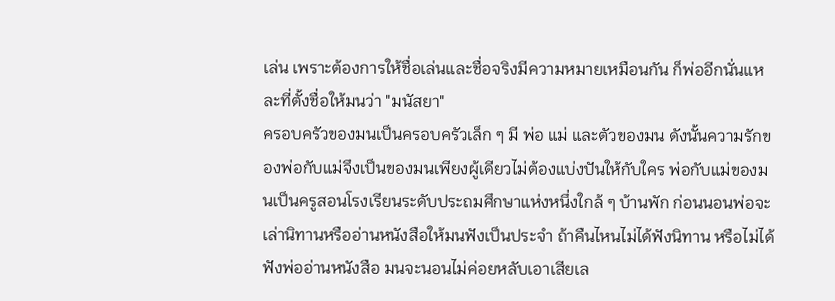เล่น เพราะต้องการให้ชื่อเล่นและชื่อจริงมีความหมายเหมือนกัน ก็พ่ออีกนั่นแหละที่ตั้งชื่อให้มนว่า "มนัสยา"
ครอบครัวของมนเป็นครอบครัวเล็ก ๆ มี พ่อ แม่ และตัวของมน ดังนั้นความรักของพ่อกับแม่จึงเป็นของมนเพียงผู้เดียวไม่ต้องแบ่งปันให้กับใคร พ่อกับแม่ของมนเป็นครูสอนโรงเรียนระดับประถมศึกษาแห่งหนึ่งใกล้ ๆ บ้านพัก ก่อนนอนพ่อจะเล่านิทานหรืออ่านหนังสือให้มนฟังเป็นประจำ ถ้าคืนไหนไม่ได้ฟังนิทาน หรือไม่ได้ฟังพ่ออ่านหนังสือ มนจะนอนไม่ค่อยหลับเอาเสียเล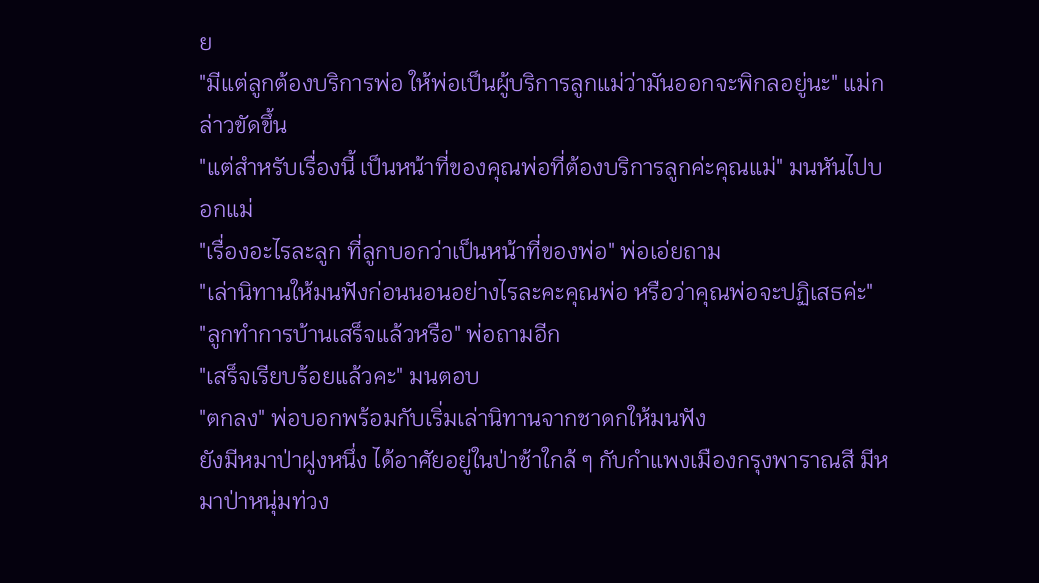ย
"มีแต่ลูกต้องบริการพ่อ ให้พ่อเป็นผู้บริการลูกแม่ว่ามันออกจะพิกลอยู่นะ" แม่กล่าวขัดขึ้น
"แต่สำหรับเรื่องนี้ เป็นหน้าที่ของคุณพ่อที่ต้องบริการลูกค่ะคุณแม่" มนหันไปบอกแม่
"เรื่องอะไรละลูก ที่ลูกบอกว่าเป็นหน้าที่ของพ่อ" พ่อเอ่ยถาม
"เล่านิทานให้มนฟังก่อนนอนอย่างไรละคะคุณพ่อ หรือว่าคุณพ่อจะปฏิเสธค่ะ"
"ลูกทำการบ้านเสร็จแล้วหรือ" พ่อถามอีก
"เสร็จเรียบร้อยแล้วคะ" มนตอบ
"ตกลง" พ่อบอกพร้อมกับเริ่มเล่านิทานจากชาดกให้มนฟัง
ยังมีหมาป่าฝูงหนึ่ง ได้อาศัยอยู่ในป่าช้าใกล้ ๆ กับกำแพงเมืองกรุงพาราณสี มีหมาป่าหนุ่มท่วง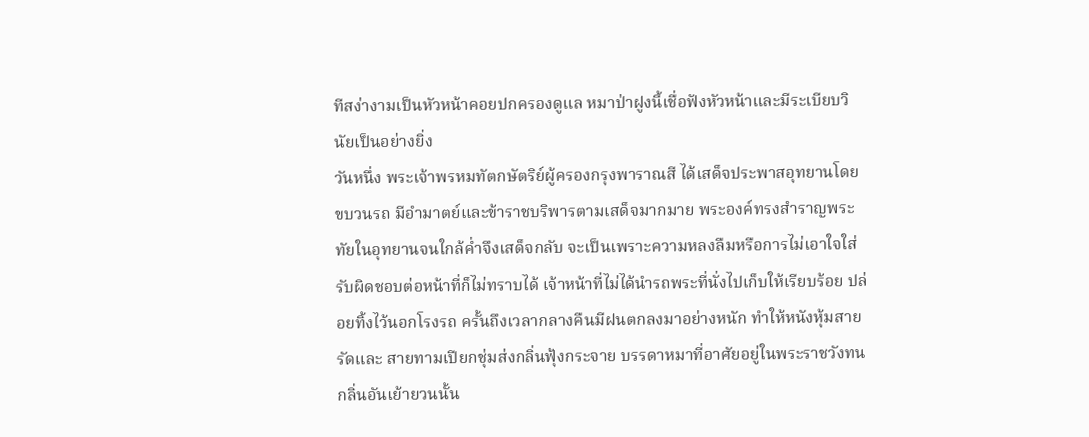ทีสง่างามเป็นหัวหน้าคอยปกครองดูแล หมาป่าฝูงนี้เชื่อฟังหัวหน้าและมีระเบียบวินัยเป็นอย่างยิ่ง
วันหนึ่ง พระเจ้าพรหมทัตกษัตริย์ผู้ครองกรุงพาราณสี ได้เสด็จประพาสอุทยานโดยขบวนรถ มีอำมาตย์และข้าราชบริพารตามเสด็จมากมาย พระองค์ทรงสำราญพระทัยในอุทยานจนใกล้ค่ำจึงเสด็จกลับ จะเป็นเพราะความหลงลืมหรือการไม่เอาใจใส่รับผิดชอบต่อหน้าที่ก็ไม่ทราบได้ เจ้าหน้าที่ไม่ได้นำรถพระที่นั่งไปเก็บให้เรียบร้อย ปล่อยทิ้งไว้นอกโรงรถ ครั้นถึงเวลากลางคืนมีฝนตกลงมาอย่างหนัก ทำให้หนังหุ้มสายรัดและ สายทามเปียกชุ่มส่งกลิ่นฟุ้งกระจาย บรรดาหมาที่อาศัยอยู่ในพระราชวังทนกลิ่นอันเย้ายวนนั้น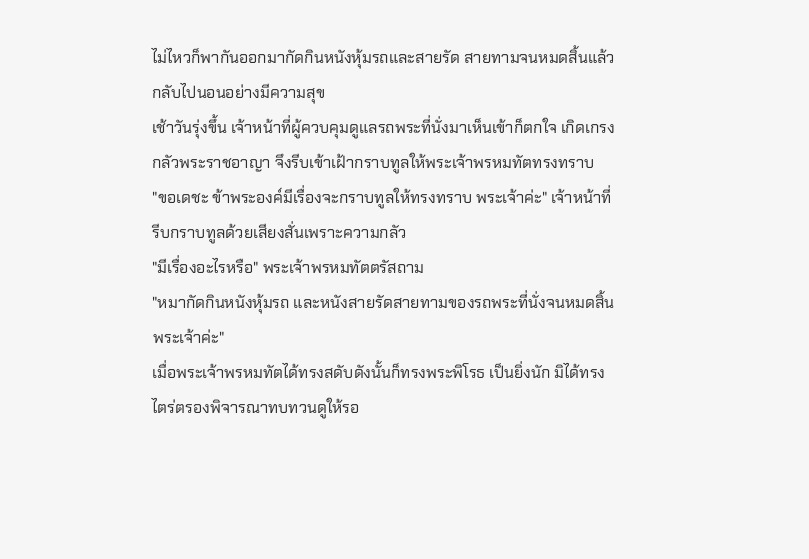ไม่ไหวก็พากันออกมากัดกินหนังหุ้มรถและสายรัด สายทามจนหมดสิ้นแล้วกลับไปนอนอย่างมีความสุข
เช้าวันรุ่งขึ้น เจ้าหน้าที่ผู้ควบคุมดูแลรถพระที่นั่งมาเห็นเข้าก็ตกใจ เกิดเกรงกลัวพระราชอาญา จึงรีบเข้าเฝ้ากราบทูลให้พระเจ้าพรหมทัตทรงทราบ
"ขอเดชะ ข้าพระองค์มีเรื่องจะกราบทูลให้ทรงทราบ พระเจ้าค่ะ" เจ้าหน้าที่รีบกราบทูลด้วยเสียงสั่นเพราะความกลัว
"มีเรื่องอะไรหรือ" พระเจ้าพรหมทัตตรัสถาม
"หมากัดกินหนังหุ้มรถ และหนังสายรัดสายทามของรถพระที่นั่งจนหมดสิ้น พระเจ้าค่ะ"
เมื่อพระเจ้าพรหมทัตได้ทรงสดับดังนั้นก็ทรงพระพิโรธ เป็นยิ่งนัก มิได้ทรงไตร่ตรองพิจารณาทบทวนดูให้รอ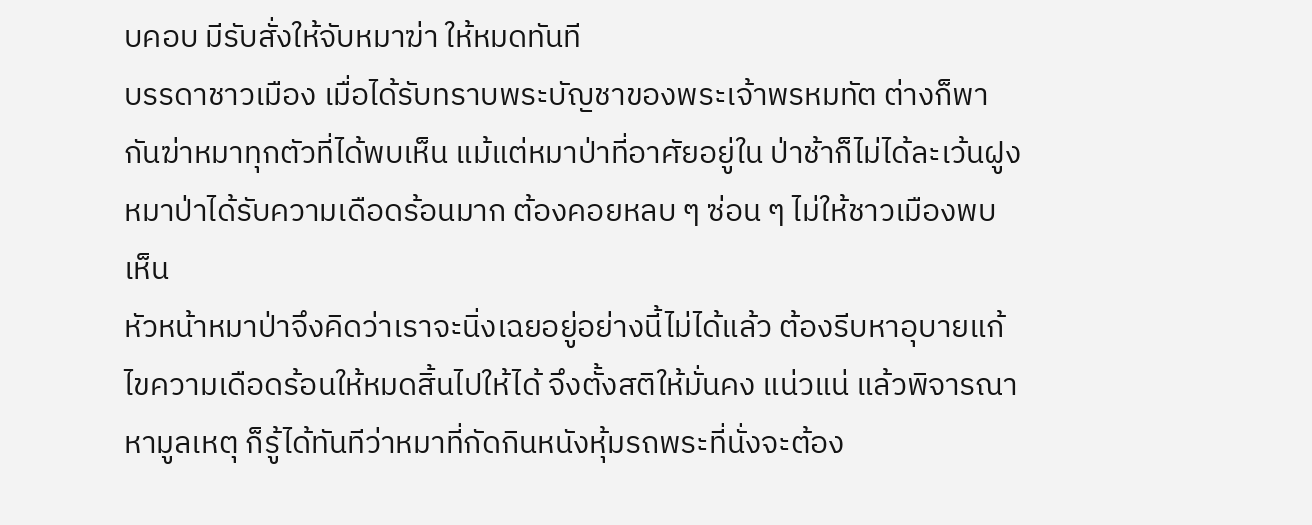บคอบ มีรับสั่งให้จับหมาฆ่า ให้หมดทันที
บรรดาชาวเมือง เมื่อได้รับทราบพระบัญชาของพระเจ้าพรหมทัต ต่างก็พากันฆ่าหมาทุกตัวที่ได้พบเห็น แม้แต่หมาป่าที่อาศัยอยู่ใน ป่าช้าก็ไม่ได้ละเว้นฝูงหมาป่าได้รับความเดือดร้อนมาก ต้องคอยหลบ ๆ ซ่อน ๆ ไม่ให้ชาวเมืองพบเห็น
หัวหน้าหมาป่าจึงคิดว่าเราจะนิ่งเฉยอยู่อย่างนี้ไม่ได้แล้ว ต้องรีบหาอุบายแก้ไขความเดือดร้อนให้หมดสิ้นไปให้ได้ จึงตั้งสติให้มั่นคง แน่วแน่ แล้วพิจารณาหามูลเหตุ ก็รู้ได้ทันทีว่าหมาที่กัดกินหนังหุ้มรถพระที่นั่งจะต้อง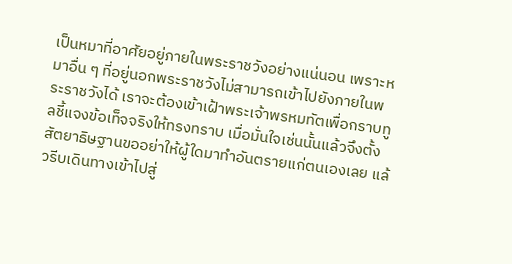เป็นหมาที่อาศัยอยู่ภายในพระราชวังอย่างแน่นอน เพราะหมาอื่น ๆ ที่อยู่นอกพระราชวังไม่สามารถเข้าไปยังภายในพระราชวังได้ เราจะต้องเข้าเฝ้าพระเจ้าพรหมทัตเพื่อกราบทูลชี้แจงข้อเท็จจริงให้ทรงทราบ เมื่อมั่นใจเช่นนั้นแล้วจึงตั้งสัตยาธิษฐานขออย่าให้ผู้ใดมาทำอันตรายแก่ตนเองเลย แล้วรีบเดินทางเข้าไปสู่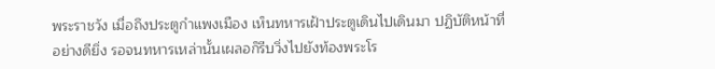พระราชวัง เมื่อถึงประตูกำแพงเมือง เห็นทหารเฝ้าประตูเดินไปเดินมา ปฏิบัติหน้าที่อย่างดียิ่ง รอจนทหารเหล่านั้นเผลอก็รีบวิ่งไปยังท้องพระโร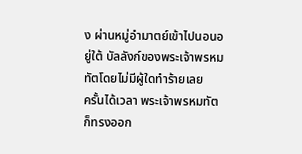ง ผ่านหมู่อำมาตย์เข้าไปนอนอยู่ใต้ บัลลังก์ของพระเจ้าพรหมทัตโดยไม่มีผู้ใดทำร้ายเลย
ครั้นได้เวลา พระเจ้าพรหมทัตก็ทรงออก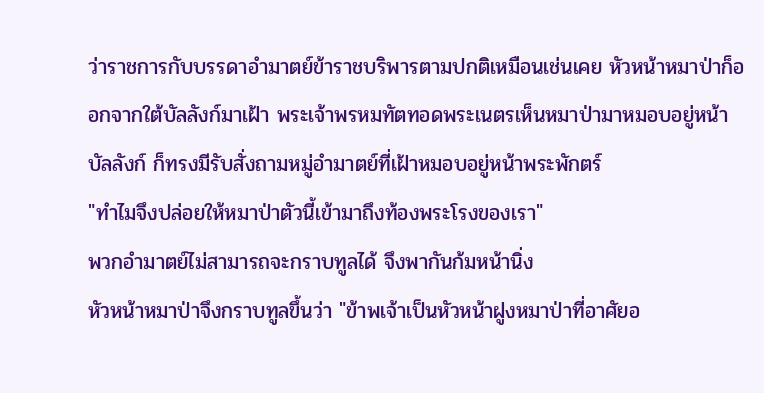ว่าราชการกับบรรดาอำมาตย์ข้าราชบริพารตามปกติเหมือนเช่นเคย หัวหน้าหมาป่าก็ออกจากใต้บัลลังก์มาเฝ้า พระเจ้าพรหมทัตทอดพระเนตรเห็นหมาป่ามาหมอบอยู่หน้าบัลลังก์ ก็ทรงมีรับสั่งถามหมู่อำมาตย์ที่เฝ้าหมอบอยู่หน้าพระพักตร์
"ทำไมจึงปล่อยให้หมาป่าตัวนี้เข้ามาถึงท้องพระโรงของเรา"
พวกอำมาตย์ไม่สามารถจะกราบทูลได้ จึงพากันก้มหน้านิ่ง
หัวหน้าหมาป่าจึงกราบทูลขึ้นว่า "ข้าพเจ้าเป็นหัวหน้าฝูงหมาป่าที่อาศัยอ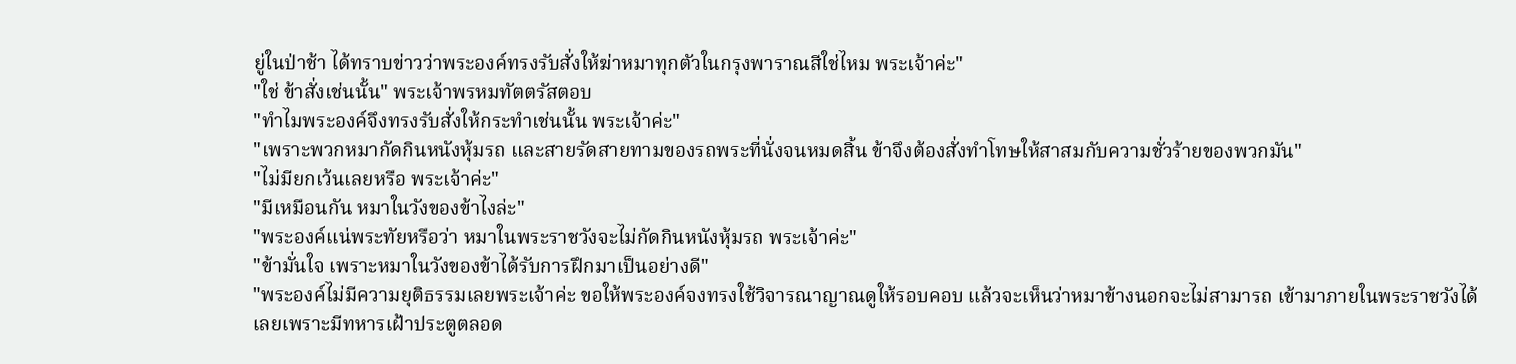ยู่ในป่าช้า ได้ทราบข่าวว่าพระองค์ทรงรับสั่งให้ฆ่าหมาทุกตัวในกรุงพาราณสีใช่ไหม พระเจ้าค่ะ"
"ใช่ ข้าสั่งเช่นนั้น" พระเจ้าพรหมทัตตรัสตอบ
"ทำไมพระองค์จึงทรงรับสั่งให้กระทำเช่นนั้น พระเจ้าค่ะ"
"เพราะพวกหมากัดกินหนังหุ้มรถ และสายรัดสายทามของรถพระที่นั่งจนหมดสิ้น ข้าจึงต้องสั่งทำโทษให้สาสมกับความชั่วร้ายของพวกมัน"
"ไม่มียกเว้นเลยหรือ พระเจ้าค่ะ"
"มีเหมือนกัน หมาในวังของข้าไงล่ะ"
"พระองค์แน่พระทัยหรือว่า หมาในพระราชวังจะไม่กัดกินหนังหุ้มรถ พระเจ้าค่ะ"
"ข้ามั่นใจ เพราะหมาในวังของข้าได้รับการฝึกมาเป็นอย่างดี"
"พระองค์ไม่มีความยุติธรรมเลยพระเจ้าค่ะ ขอให้พระองค์จงทรงใช้วิจารณาญาณดูให้รอบคอบ แล้วจะเห็นว่าหมาข้างนอกจะไม่สามารถ เข้ามาภายในพระราชวังได้เลยเพราะมีทหารเฝ้าประตูตลอด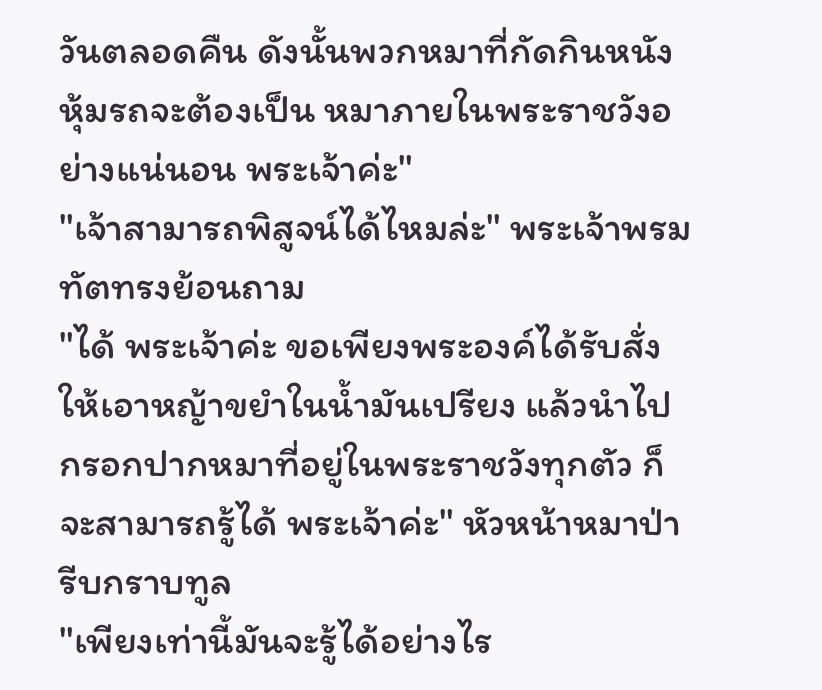วันตลอดคืน ดังนั้นพวกหมาที่กัดกินหนังหุ้มรถจะต้องเป็น หมาภายในพระราชวังอย่างแน่นอน พระเจ้าค่ะ"
"เจ้าสามารถพิสูจน์ได้ไหมล่ะ" พระเจ้าพรมทัตทรงย้อนถาม
"ได้ พระเจ้าค่ะ ขอเพียงพระองค์ได้รับสั่งให้เอาหญ้าขยำในน้ำมันเปรียง แล้วนำไปกรอกปากหมาที่อยู่ในพระราชวังทุกตัว ก็จะสามารถรู้ได้ พระเจ้าค่ะ" หัวหน้าหมาป่ารีบกราบทูล
"เพียงเท่านี้มันจะรู้ได้อย่างไร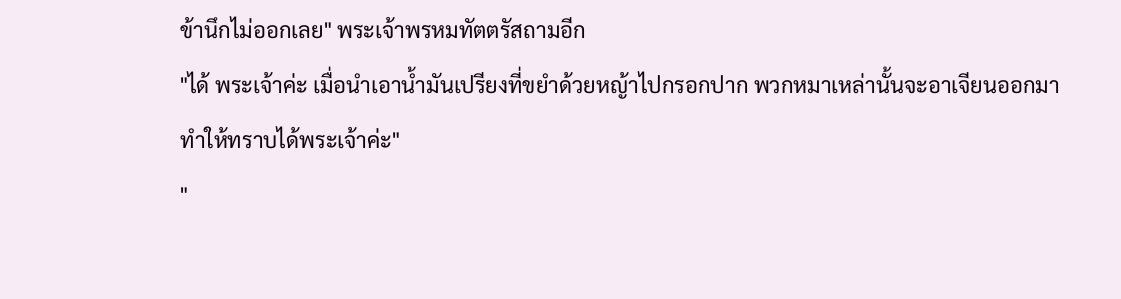ข้านึกไม่ออกเลย" พระเจ้าพรหมทัตตรัสถามอีก
"ได้ พระเจ้าค่ะ เมื่อนำเอาน้ำมันเปรียงที่ขยำด้วยหญ้าไปกรอกปาก พวกหมาเหล่านั้นจะอาเจียนออกมา ทำให้ทราบได้พระเจ้าค่ะ"
"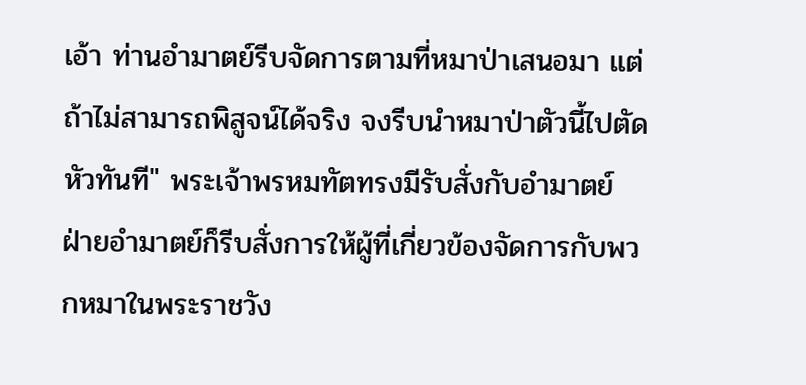เอ้า ท่านอำมาตย์รีบจัดการตามที่หมาป่าเสนอมา แต่ถ้าไม่สามารถพิสูจน์ได้จริง จงรีบนำหมาป่าตัวนี้ไปตัดหัวทันที" พระเจ้าพรหมทัตทรงมีรับสั่งกับอำมาตย์
ฝ่ายอำมาตย์ก็รีบสั่งการให้ผู้ที่เกี่ยวข้องจัดการกับพวกหมาในพระราชวัง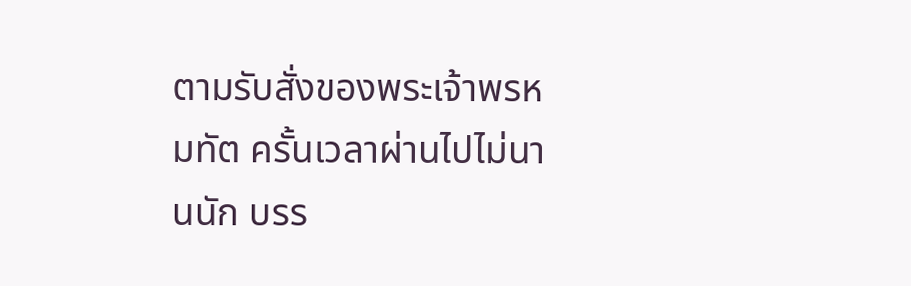ตามรับสั่งของพระเจ้าพรหมทัต ครั้นเวลาผ่านไปไม่นานนัก บรร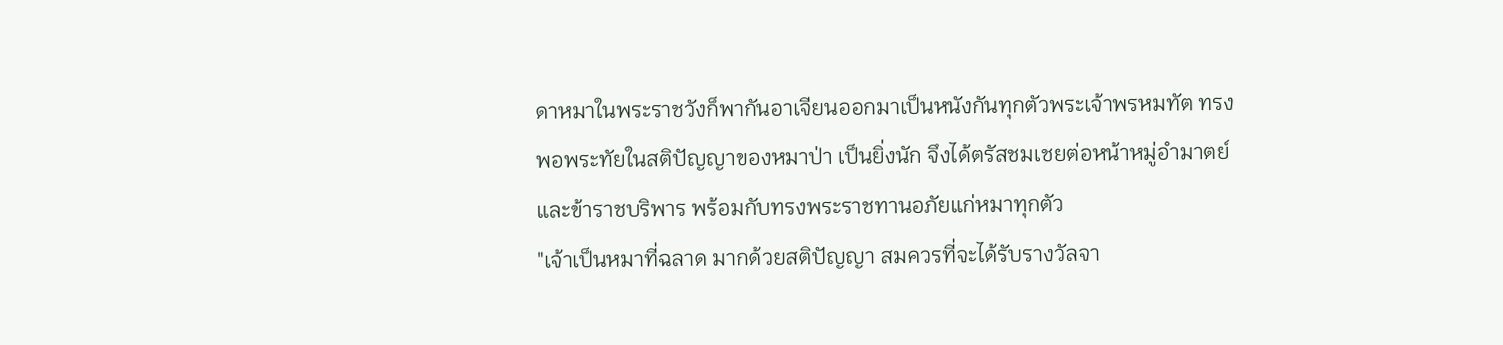ดาหมาในพระราชวังก็พากันอาเจียนออกมาเป็นหนังกันทุกตัวพระเจ้าพรหมทัต ทรงพอพระทัยในสติปัญญาของหมาป่า เป็นยิ่งนัก จึงได้ตรัสชมเชยต่อหน้าหมู่อำมาตย์และข้าราชบริพาร พร้อมกับทรงพระราชทานอภัยแก่หมาทุกตัว
"เจ้าเป็นหมาที่ฉลาด มากด้วยสติปัญญา สมควรที่จะได้รับรางวัลจา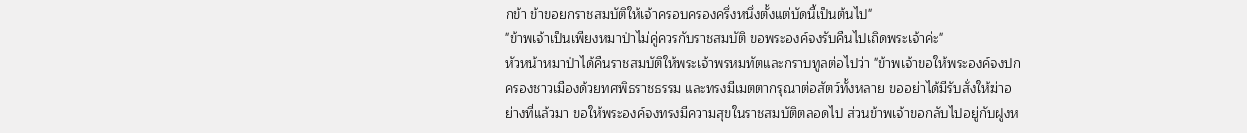กข้า ข้าขอยกราชสมบัติให้เจ้าครอบครองครึ่งหนึ่งตั้งแต่บัดนี้เป็นต้นไป"
"ข้าพเจ้าเป็นเพียงหมาป่าไม่คู่ควรกับราชสมบัติ ขอพระองค์จงรับคืนไปเถิดพระเจ้าค่ะ"
หัวหน้าหมาป่าได้คืนราชสมบัติให้พระเจ้าพรหมทัตและกราบทูลต่อไปว่า "ข้าพเจ้าขอให้พระองค์จงปกครองชาวเมืองด้วยทศพิธราชธรรม และทรงมีเมตตากรุณาต่อสัตว์ทั้งหลาย ขออย่าได้มีรับสั่งให้ฆ่าอย่างที่แล้วมา ขอให้พระองค์จงทรงมีความสุขในราชสมบัติตลอดไป ส่วนข้าพเจ้าขอกลับไปอยู่กับฝูงห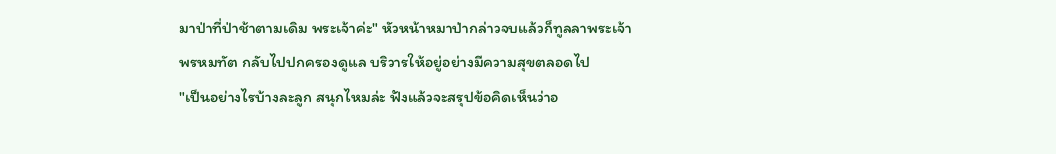มาป่าที่ป่าช้าตามเดิม พระเจ้าค่ะ" หัวหน้าหมาป่ากล่าวจบแล้วก็ทูลลาพระเจ้าพรหมทัต กลับไปปกครองดูแล บริวารให้อยู่อย่างมีความสุขตลอดไป
"เป็นอย่างไรบ้างละลูก สนุกไหมล่ะ ฟังแล้วจะสรุปข้อคิดเห็นว่าอ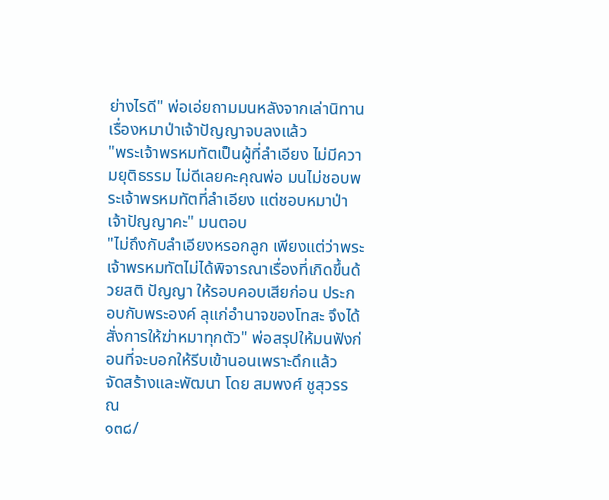ย่างไรดี" พ่อเอ่ยถามมนหลังจากเล่านิทานเรื่องหมาป่าเจ้าปัญญาจบลงแล้ว
"พระเจ้าพรหมทัตเป็นผู้ที่ลำเอียง ไม่มีความยุติธรรม ไม่ดีเลยคะคุณพ่อ มนไม่ชอบพระเจ้าพรหมทัตที่ลำเอียง แต่ชอบหมาป่าเจ้าปัญญาคะ" มนตอบ
"ไม่ถึงกับลำเอียงหรอกลูก เพียงแต่ว่าพระเจ้าพรหมทัตไม่ได้พิจารณาเรื่องที่เกิดขึ้นด้วยสติ ปัญญา ให้รอบคอบเสียก่อน ประกอบกับพระองค์ ลุแก่อำนาจของโทสะ จึงได้สั่งการให้ฆ่าหมาทุกตัว" พ่อสรุปให้มนฟังก่อนที่จะบอกให้รีบเข้านอนเพราะดึกแล้ว
จัดสร้างและพัฒนา โดย สมพงศ์ ชูสุวรรณ
๑๓๘/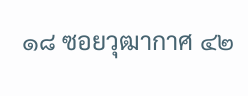๑๘ ซอยวุฒากาศ ๔๒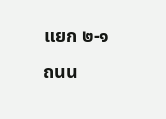แยก ๒-๑ ถนน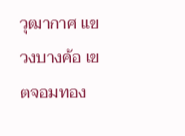วุฒากาศ แขวงบางค้อ เขตจอมทอง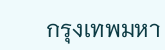กรุงเทพมหา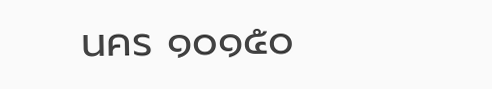นคร ๑๐๑๕๐